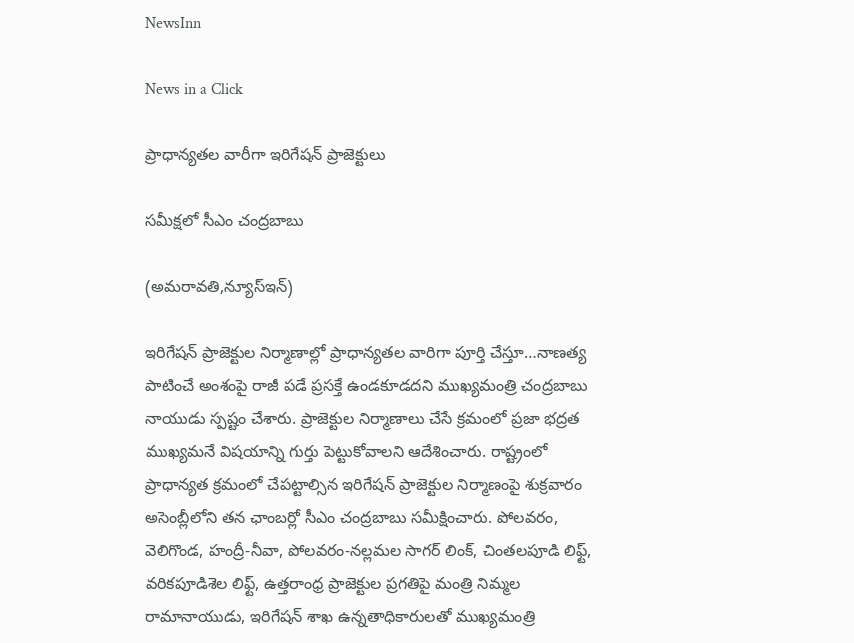NewsInn

News in a Click

ప్రాధాన్యతల వారీగా ఇరిగేషన్ ప్రాజెక్టులు

సమీక్షలో సీఎం చంద్రబాబు

(అమరావతి,న్యూస్ఇన్‌)

ఇరిగేషన్ ప్రాజెక్టుల నిర్మాణాల్లో ప్రాధాన్య‌త‌ల వారిగా పూర్తి చేస్తూ…నాణత్య పాటించే అంశంపై రాజీ పడే ప్రసక్తే ఉండకూడదని ముఖ్యమంత్రి చంద్రబాబు నాయుడు స్పష్టం చేశారు. ప్రాజెక్టుల నిర్మాణాలు చేసే క్రమంలో ప్రజా భద్రత ముఖ్యమనే విషయాన్ని గుర్తు పెట్టుకోవాలని ఆదేశించారు. రాష్ట్రంలో ప్రాధాన్యత క్రమంలో చేపట్టాల్సిన ఇరిగేషన్ ప్రాజెక్టుల నిర్మాణంపై శుక్రవారం అసెంబ్లీలోని తన ఛాంబర్లో సీఎం చంద్రబాబు సమీక్షించారు. పోలవరం, వెలిగొండ, హంద్రీ-నీవా, పోలవరం-నల్లమల సాగర్ లింక్, చింతలపూడి లిఫ్ట్, వరికపూడిశెల లిఫ్ట్, ఉత్తరాంధ్ర ప్రాజెక్టుల ప్రగతిపై మంత్రి నిమ్మల రామానాయుడు, ఇరిగేషన్ శాఖ ఉన్నతాధికారులతో ముఖ్యమంత్రి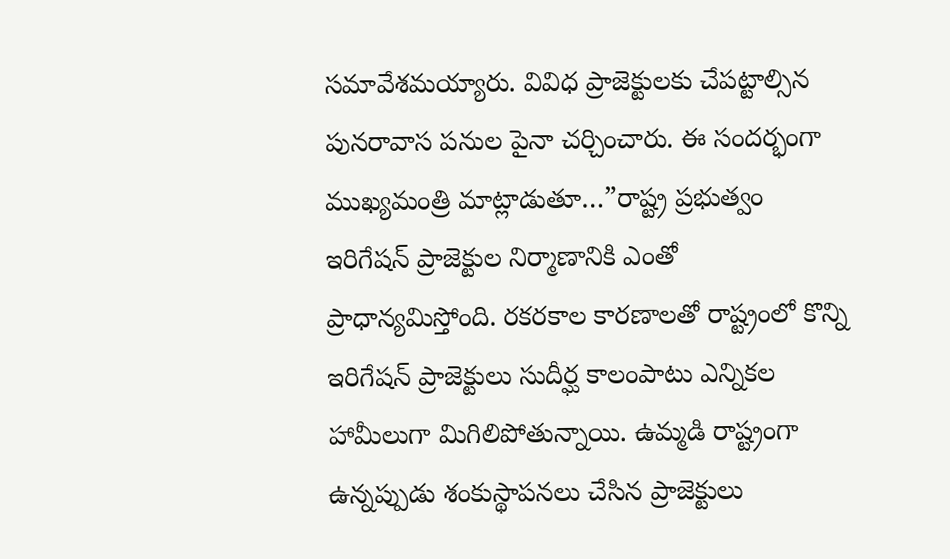సమావేశమయ్యారు. వివిధ ప్రాజెక్టులకు చేపట్టాల్సిన పునరావాస పనుల పైనా చర్చించారు. ఈ సందర్భంగా ముఖ్యమంత్రి మాట్లాడుతూ…”రాష్ట్ర ప్రభుత్వం ఇరిగేషన్ ప్రాజెక్టుల నిర్మాణానికి ఎంతో ప్రాధాన్యమిస్తోంది. రకరకాల కారణాలతో రాష్ట్రంలో కొన్ని ఇరిగేషన్ ప్రాజెక్టులు సుదీర్ఘ కాలంపాటు ఎన్నికల హామీలుగా మిగిలిపోతున్నాయి. ఉమ్మడి రాష్ట్రంగా ఉన్నప్పుడు శంకుస్థాపనలు చేసిన ప్రాజెక్టులు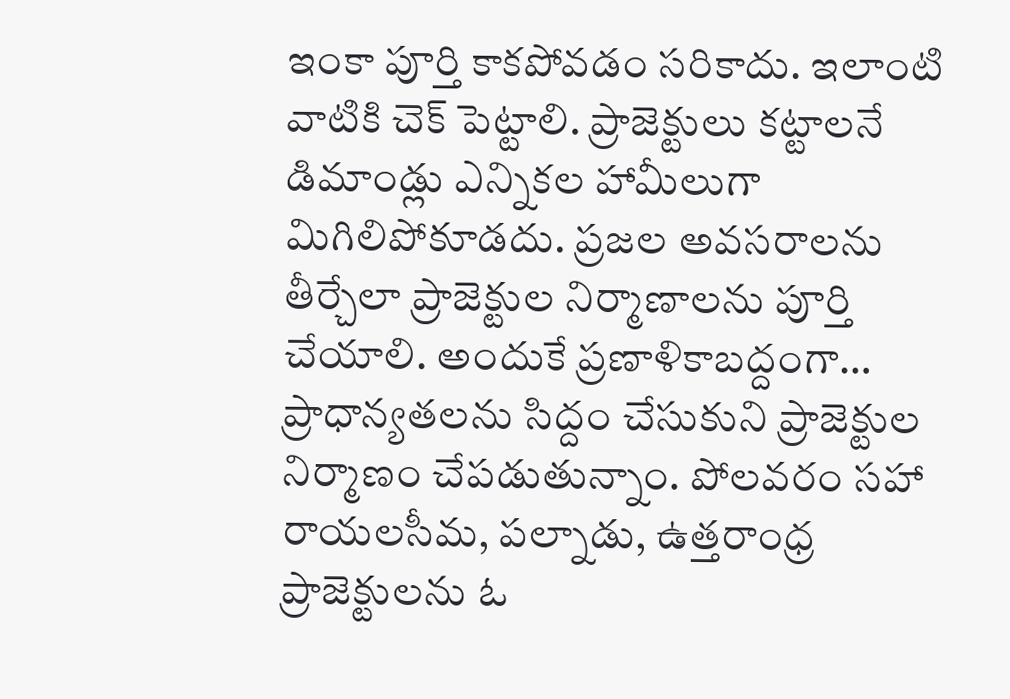ఇంకా పూర్తి కాకపోవడం సరికాదు. ఇలాంటి వాటికి చెక్ పెట్టాలి. ప్రాజెక్టులు కట్టాలనే డిమాండ్లు ఎన్నికల హామీలుగా మిగిలిపోకూడదు. ప్రజల అవసరాలను తీర్చేలా ప్రాజెక్టుల నిర్మాణాలను పూర్తి చేయాలి. అందుకే ప్రణాళికాబద్దంగా… ప్రాధాన్యతలను సిద్దం చేసుకుని ప్రాజెక్టుల నిర్మాణం చేపడుతున్నాం. పోలవరం సహా రాయలసీమ, పల్నాడు, ఉత్తరాంధ్ర ప్రాజెక్టులను ఓ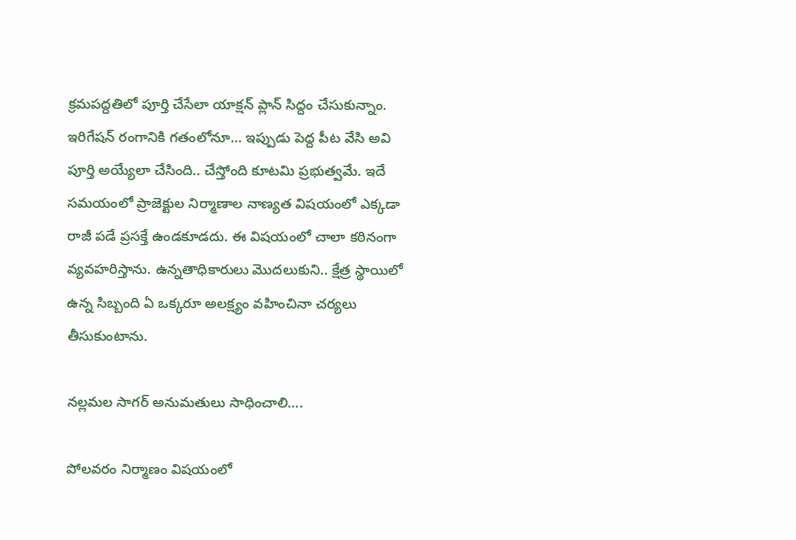క్రమపద్దతిలో పూర్తి చేసేలా యాక్షన్ ప్లాన్ సిద్దం చేసుకున్నాం. ఇరిగేషన్ రంగానికి గతంలోనూ… ఇప్పుడు పెద్ద పీట వేసి అవి పూర్తి అయ్యేలా చేసింది.. చేస్తోంది కూటమి ప్రభుత్వమే. ఇదే సమయంలో ప్రాజెక్టుల నిర్మాణాల నాణ్యత విషయంలో ఎక్కడా రాజీ పడే ప్రసక్తే ఉండకూడదు. ఈ విషయంలో చాలా కఠినంగా వ్యవహరిస్తాను. ఉన్నతాధికారులు మొదలుకుని.. క్షేత్ర స్థాయిలో ఉన్న సిబ్బంది ఏ ఒక్కరూ అలక్ష్యం వహించినా చర్యలు తీసుకుంటాను.

న‌ల్ల‌మ‌ల సాగ‌ర్ అనుమ‌తులు సాధించాలి….

పోలవరం నిర్మాణం విషయంలో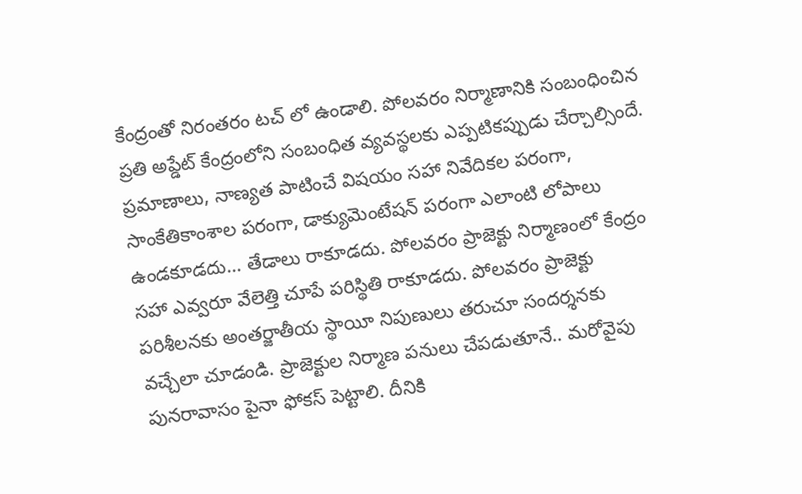కేంద్రంతో నిరంతరం టచ్ లో ఉండాలి. పోలవరం నిర్మాణానికి సంబంధించిన ప్రతి అప్డేట్ కేంద్రంలోని సంబంధిత వ్యవస్థలకు ఎప్పటికప్పుడు చేర్చాల్సిందే. ప్రమాణాలు, నాణ్యత పాటించే విషయం సహా నివేదికల పరంగా, సాంకేతికాంశాల పరంగా, డాక్యుమెంటేషన్ పరంగా ఎలాంటి లోపాలు ఉండకూడదు… తేడాలు రాకూడదు. పోలవరం ప్రాజెక్టు నిర్మాణంలో కేంద్రం సహా ఎవ్వరూ వేలెత్తి చూపే పరిస్థితి రాకూడదు. పోలవరం ప్రాజెక్టు పరిశీలనకు అంతర్జాతీయ స్థాయీ నిపుణులు తరుచూ సందర్శనకు వచ్చేలా చూడండి. ప్రాజెక్టుల‌ నిర్మాణ పనులు చేపడుతూనే.. మరోవైపు పునరావాసం పైనా ఫోకస్ పెట్టాలి. దీనికి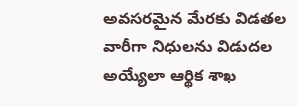అవసరమైన మేరకు విడతల వారీగా నిధులను విడుదల అయ్యేలా ఆర్థిక శాఖ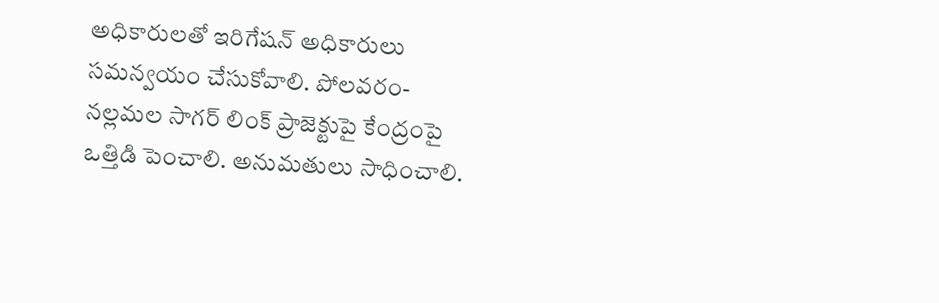అధికారులతో ఇరిగేషన్ అధికారులు సమన్వయం చేసుకోవాలి. పోలవరం-నల్లమల సాగర్ లింక్ ప్రాజెక్టుపై కేంద్రంపై ఒత్తిడి పెంచాలి. అనుమతులు సాధించాలి.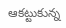ఆక‌ట్టుకున్న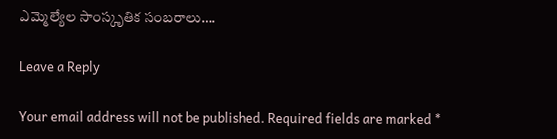ఎమ్మెల్యేల సాంస్కృతిక సంబ‌రాలు….

Leave a Reply

Your email address will not be published. Required fields are marked *